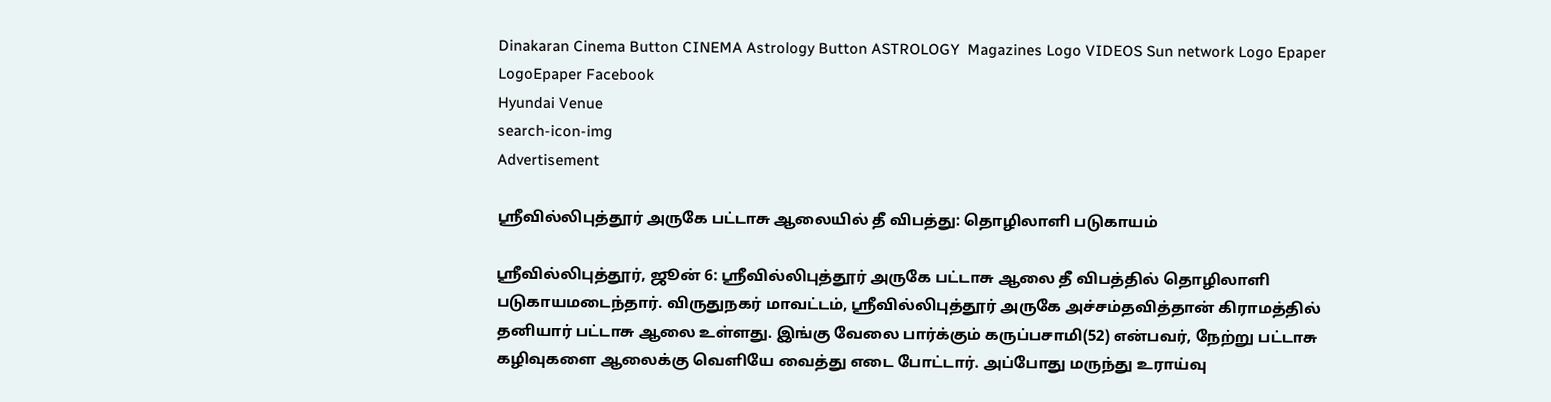Dinakaran Cinema Button CINEMA Astrology Button ASTROLOGY  Magazines Logo VIDEOS Sun network Logo Epaper LogoEpaper Facebook
Hyundai Venue
search-icon-img
Advertisement

ஸ்ரீவில்லிபுத்தூர் அருகே பட்டாசு ஆலையில் தீ விபத்து: தொழிலாளி படுகாயம்

ஸ்ரீவில்லிபுத்தூர், ஜூன் 6: ஸ்ரீவில்லிபுத்தூர் அருகே பட்டாசு ஆலை தீ விபத்தில் தொழிலாளி படுகாயமடைந்தார். விருதுநகர் மாவட்டம், ஸ்ரீவில்லிபுத்தூர் அருகே அச்சம்தவித்தான் கிராமத்தில் தனியார் பட்டாசு ஆலை உள்ளது. இங்கு வேலை பார்க்கும் கருப்பசாமி(52) என்பவர், நேற்று பட்டாசு கழிவுகளை ஆலைக்கு வெளியே வைத்து எடை போட்டார். அப்போது மருந்து உராய்வு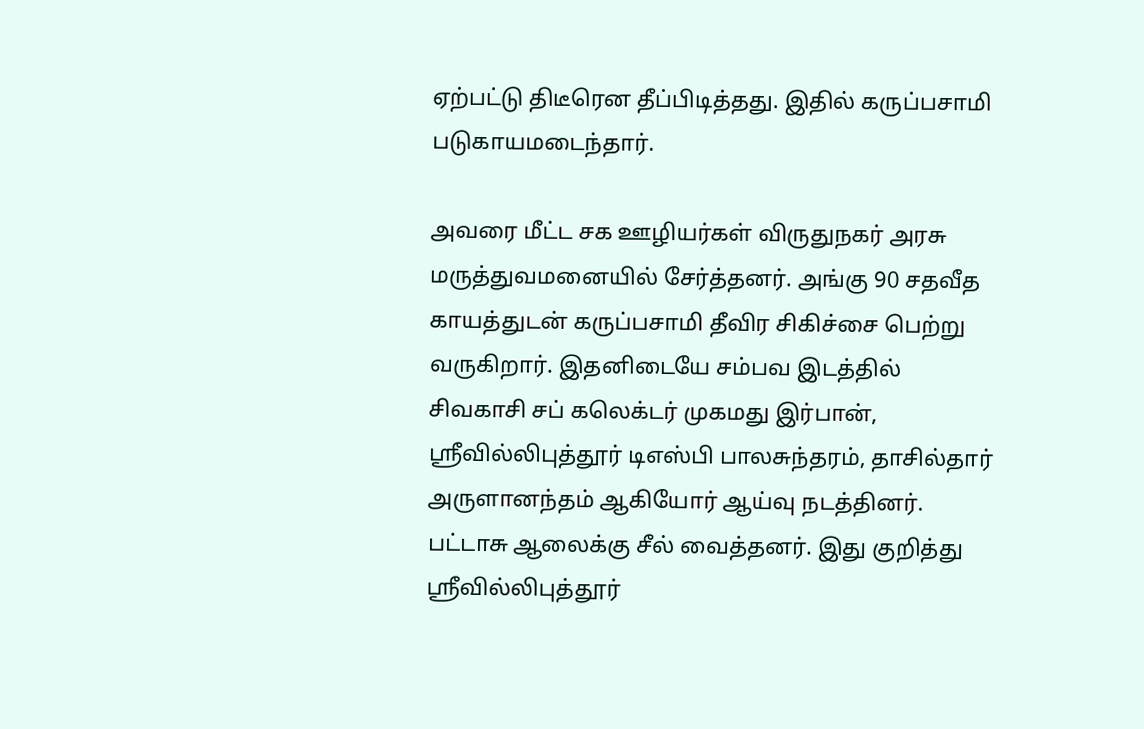ஏற்பட்டு திடீரென தீப்பிடித்தது. இதில் கருப்பசாமி படுகாயமடைந்தார்.

அவரை மீட்ட சக ஊழியர்கள் விருதுநகர் அரசு மருத்துவமனையில் சேர்த்தனர். அங்கு 90 சதவீத காயத்துடன் கருப்பசாமி தீவிர சிகிச்சை பெற்று வருகிறார். இதனிடையே சம்பவ இடத்தில் சிவகாசி சப் கலெக்டர் முகமது இர்பான், ஸ்ரீவில்லிபுத்தூர் டிஎஸ்பி பாலசுந்தரம், தாசில்தார் அருளானந்தம் ஆகியோர் ஆய்வு நடத்தினர். பட்டாசு ஆலைக்கு சீல் வைத்தனர். இது குறித்து ஸ்ரீவில்லிபுத்தூர்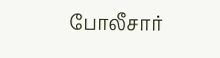போலீசார்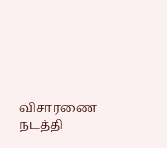விசாரணை நடத்தி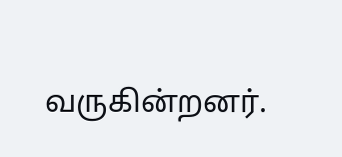வருகின்றனர்.